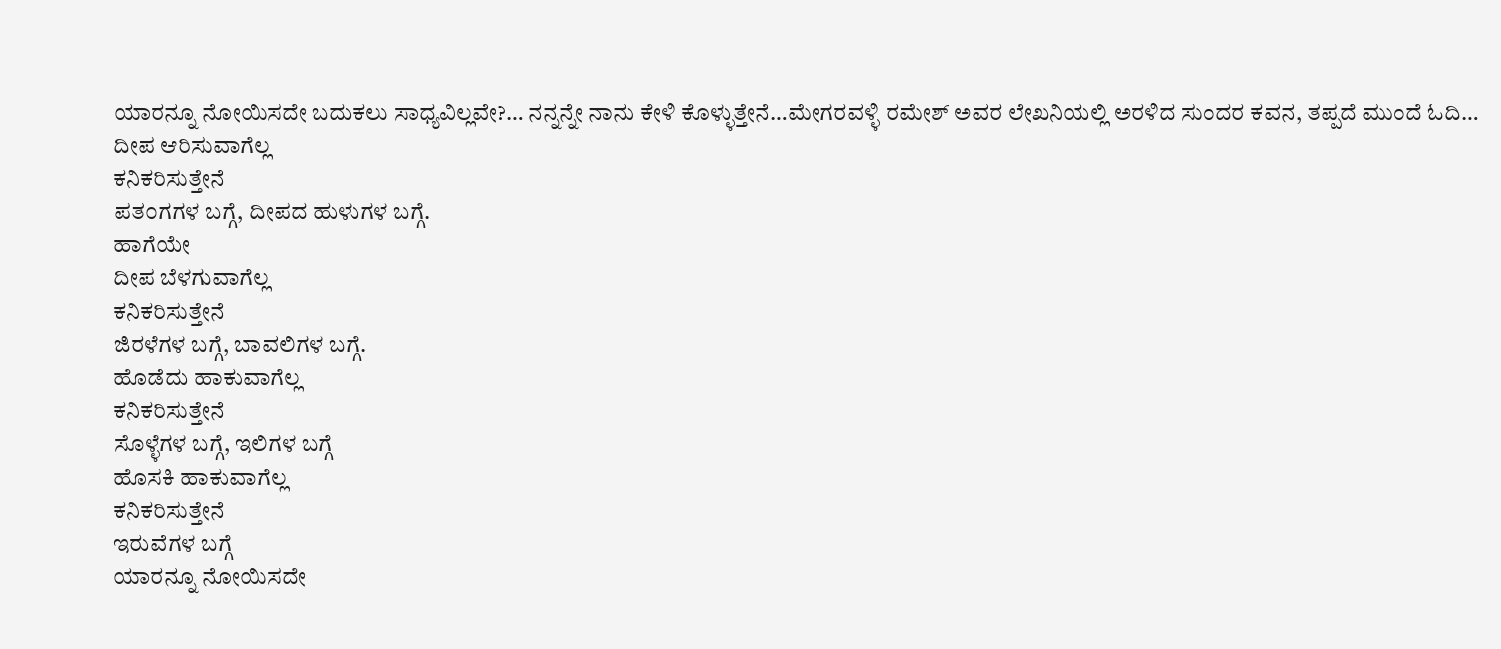ಯಾರನ್ನೂ ನೋಯಿಸದೇ ಬದುಕಲು ಸಾಧ್ಯವಿಲ್ಲವೇ?… ನನ್ನನ್ನೇ ನಾನು ಕೇಳಿ ಕೊಳ್ಳುತ್ತೇನೆ…ಮೇಗರವಳ್ಳಿ ರಮೇಶ್ ಅವರ ಲೇಖನಿಯಲ್ಲಿ ಅರಳಿದ ಸುಂದರ ಕವನ, ತಪ್ಪದೆ ಮುಂದೆ ಓದಿ…
ದೀಪ ಆರಿಸುವಾಗೆಲ್ಲ
ಕನಿಕರಿಸುತ್ತೇನೆ
ಪತ೦ಗಗಳ ಬಗ್ಗೆ, ದೀಪದ ಹುಳುಗಳ ಬಗ್ಗೆ.
ಹಾಗೆಯೇ
ದೀಪ ಬೆಳಗುವಾಗೆಲ್ಲ
ಕನಿಕರಿಸುತ್ತೇನೆ
ಜಿರಳೆಗಳ ಬಗ್ಗೆ, ಬಾವಲಿಗಳ ಬಗ್ಗೆ.
ಹೊಡೆದು ಹಾಕುವಾಗೆಲ್ಲ
ಕನಿಕರಿಸುತ್ತೇನೆ
ಸೊಳ್ಳೆಗಳ ಬಗ್ಗೆ, ಇಲಿಗಳ ಬಗ್ಗೆ
ಹೊಸಕಿ ಹಾಕುವಾಗೆಲ್ಲ
ಕನಿಕರಿಸುತ್ತೇನೆ
ಇರುವೆಗಳ ಬಗ್ಗೆ
ಯಾರನ್ನೂ ನೋಯಿಸದೇ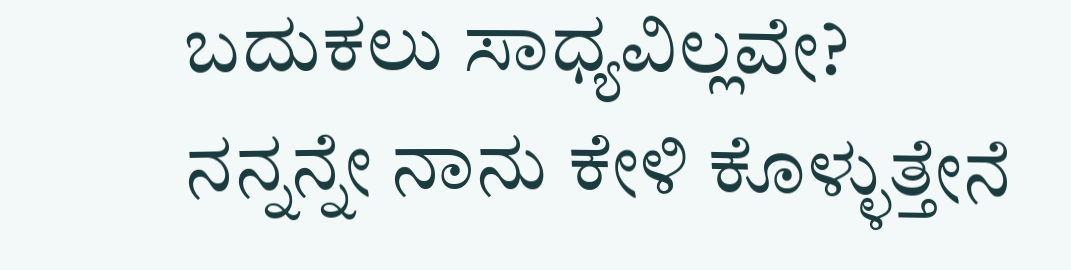ಬದುಕಲು ಸಾಧ್ಯವಿಲ್ಲವೇ?
ನನ್ನನ್ನೇ ನಾನು ಕೇಳಿ ಕೊಳ್ಳುತ್ತೇನೆ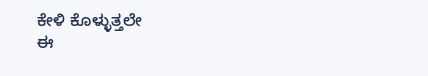ಕೇಳಿ ಕೊಳ್ಳುತ್ತಲೇ
ಈ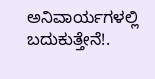ಅನಿವಾರ್ಯಗಳಲ್ಲಿ
ಬದುಕುತ್ತೇನೆ!.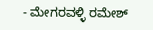- ಮೇಗರವಳ್ಳಿ ರಮೇಶ್